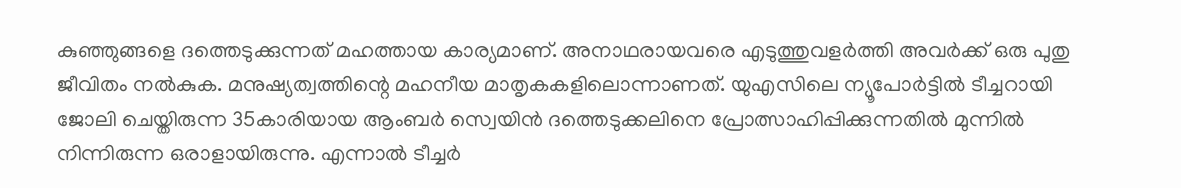കുഞ്ഞുങ്ങളെ ദത്തെടുക്കുന്നത് മഹത്തായ കാര്യമാണ്. അനാഥരായവരെ എടുത്തുവളര്‍ത്തി അവര്‍ക്ക് ഒരു പുതു ജീവിതം നല്‍കുക. മനുഷ്യത്വത്തിന്റെ മഹനീയ മാതൃകകളിലൊന്നാണത്. യുഎസിലെ ന്യൂപോര്‍ട്ടില്‍ ടീച്ചറായി ജോലി ചെയ്തിരുന്ന 35കാരിയായ ആംബര്‍ സ്വെയിന്‍ ദത്തെടുക്കലിനെ പ്രോത്സാഹിപ്പിക്കുന്നതില്‍ മുന്നില്‍ നിന്നിരുന്ന ഒരാളായിരുന്നു. എന്നാല്‍ ടീച്ചര്‍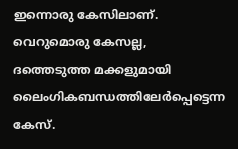ഇന്നൊരു കേസിലാണ്. വെറുമൊരു കേസല്ല, ദത്തെടുത്ത മക്കളുമായി ലൈംഗികബന്ധത്തിലേര്‍പ്പെട്ടെന്ന കേസ്.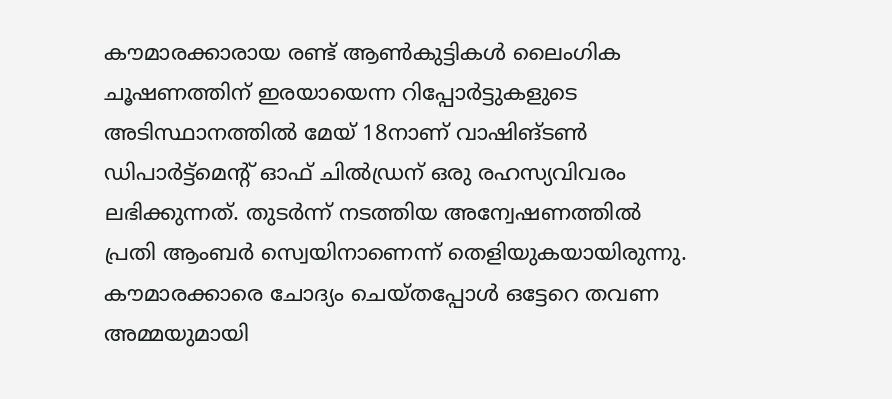കൗമാരക്കാരായ രണ്ട് ആണ്‍കുട്ടികള്‍ ലൈംഗിക ചൂഷണത്തിന് ഇരയായെന്ന റിപ്പോര്‍ട്ടുകളുടെ അടിസ്ഥാനത്തില്‍ മേയ് 18നാണ് വാഷിങ്ടണ്‍ ഡിപാര്‍ട്ട്മെന്റ് ഓഫ് ചില്‍ഡ്രന് ഒരു രഹസ്യവിവരം ലഭിക്കുന്നത്. തുടര്‍ന്ന് നടത്തിയ അന്വേഷണത്തില്‍ പ്രതി ആംബര്‍ സ്വെയിനാണെന്ന് തെളിയുകയായിരുന്നു. കൗമാരക്കാരെ ചോദ്യം ചെയ്തപ്പോള്‍ ഒട്ടേറെ തവണ അമ്മയുമായി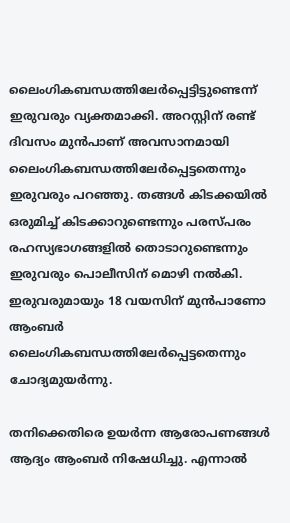ലൈംഗികബന്ധത്തിലേര്‍പ്പെട്ടിട്ടുണ്ടെന്ന് ഇരുവരും വ്യക്തമാക്കി. അറസ്റ്റിന് രണ്ട് ദിവസം മുന്‍പാണ് അവസാനമായി ലൈംഗികബന്ധത്തിലേര്‍പ്പെട്ടതെന്നും ഇരുവരും പറഞ്ഞു. തങ്ങള്‍ കിടക്കയില്‍ ഒരുമിച്ച് കിടക്കാറുണ്ടെന്നും പരസ്പരം രഹസ്യഭാഗങ്ങളില്‍ തൊടാറുണ്ടെന്നും ഇരുവരും പൊലീസിന് മൊഴി നല്‍കി. ഇരുവരുമായും 18 വയസിന് മുന്‍പാണോ ആംബര്‍ ലൈംഗികബന്ധത്തിലേര്‍പ്പെട്ടതെന്നും ചോദ്യമുയര്‍ന്നു.

തനിക്കെതിരെ ഉയര്‍ന്ന ആരോപണങ്ങള്‍ ആദ്യം ആംബര്‍ നിഷേധിച്ചു. എന്നാല്‍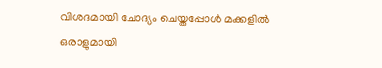വിശദമായി ചോദ്യം ചെയ്തപ്പോള്‍ മക്കളില്‍ ഒരാളുമായി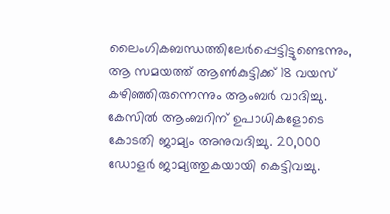ലൈംഗികബന്ധത്തിലേര്‍പ്പെട്ടിട്ടുണ്ടെന്നും, ആ സമയത്ത് ആണ്‍കുട്ടിക്ക് 18 വയസ് കഴിഞ്ഞിരുന്നെന്നും ആംബര്‍ വാദിച്ചു. കേസില്‍ ആംബറിന് ഉപാധികളോടെ കോടതി ജാമ്യം അനുവദിച്ചു. 20,000 ഡോളര്‍ ജാമ്യത്തുകയായി കെട്ടിവച്ചു.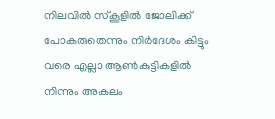നിലവില്‍ സ്കൂളില്‍ ജോലിക്ക് പോകരുതെന്നും നിര്‍ദേശം കിട്ടും വരെ എല്ലാ ആണ്‍കുട്ടികളില്‍ നിന്നും അകലം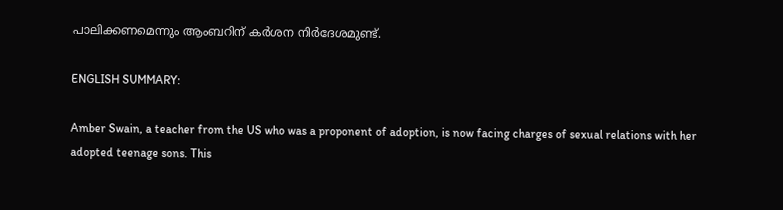പാലിക്കണമെന്നും ആംബറിന് കര്‍ശന നിര്‍ദേശമുണ്ട്.

ENGLISH SUMMARY:

Amber Swain, a teacher from the US who was a proponent of adoption, is now facing charges of sexual relations with her adopted teenage sons. This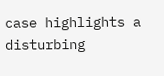case highlights a disturbing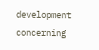development concerning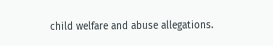child welfare and abuse allegations.